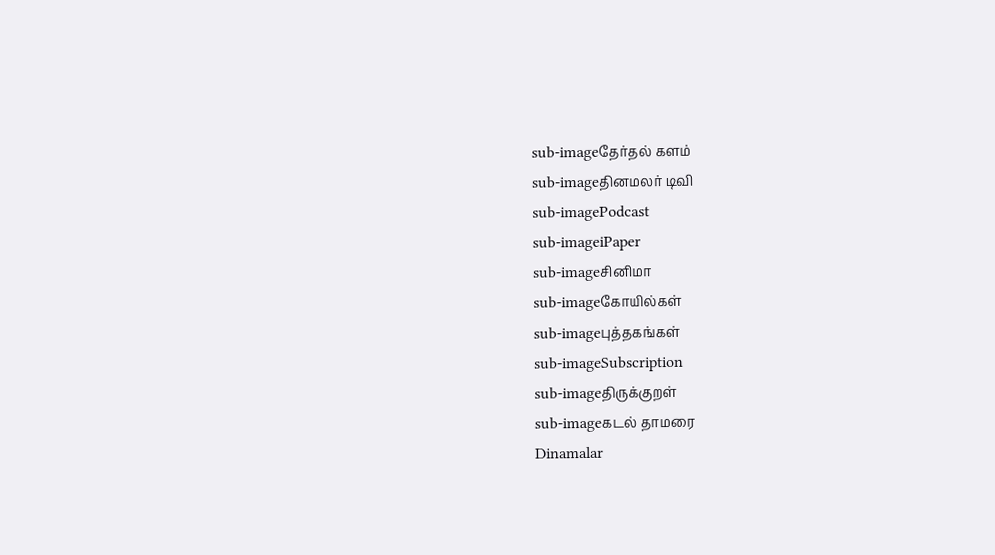sub-imageதேர்தல் களம்
sub-imageதினமலர் டிவி
sub-imagePodcast
sub-imageiPaper
sub-imageசினிமா
sub-imageகோயில்கள்
sub-imageபுத்தகங்கள்
sub-imageSubscription
sub-imageதிருக்குறள்
sub-imageகடல் தாமரை
Dinamalar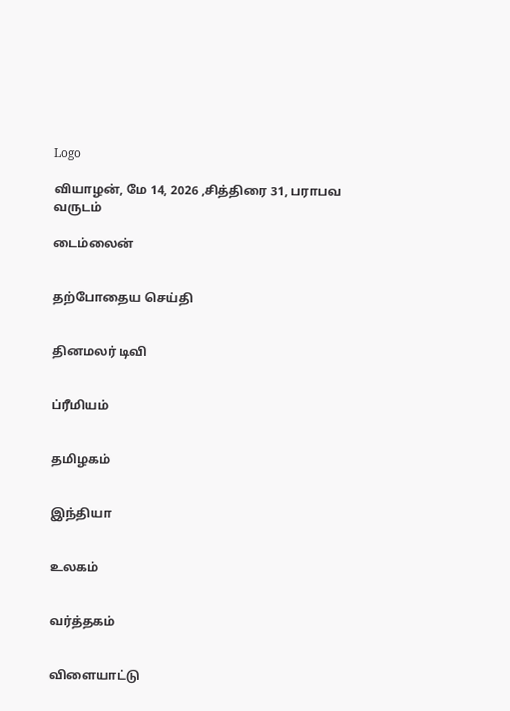Logo

வியாழன், மே 14, 2026 ,சித்திரை 31, பராபவ வருடம்

டைம்லைன்


தற்போதைய செய்தி


தினமலர் டிவி


ப்ரீமியம்


தமிழகம்


இந்தியா


உலகம்


வர்த்தகம்


விளையாட்டு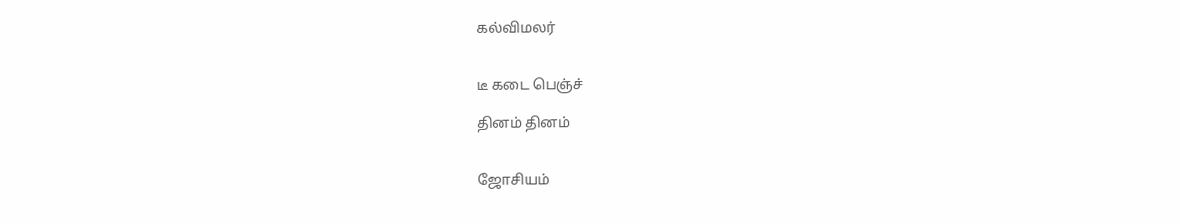கல்விமலர்


டீ கடை பெஞ்ச்

தினம் தினம்


ஜோசியம்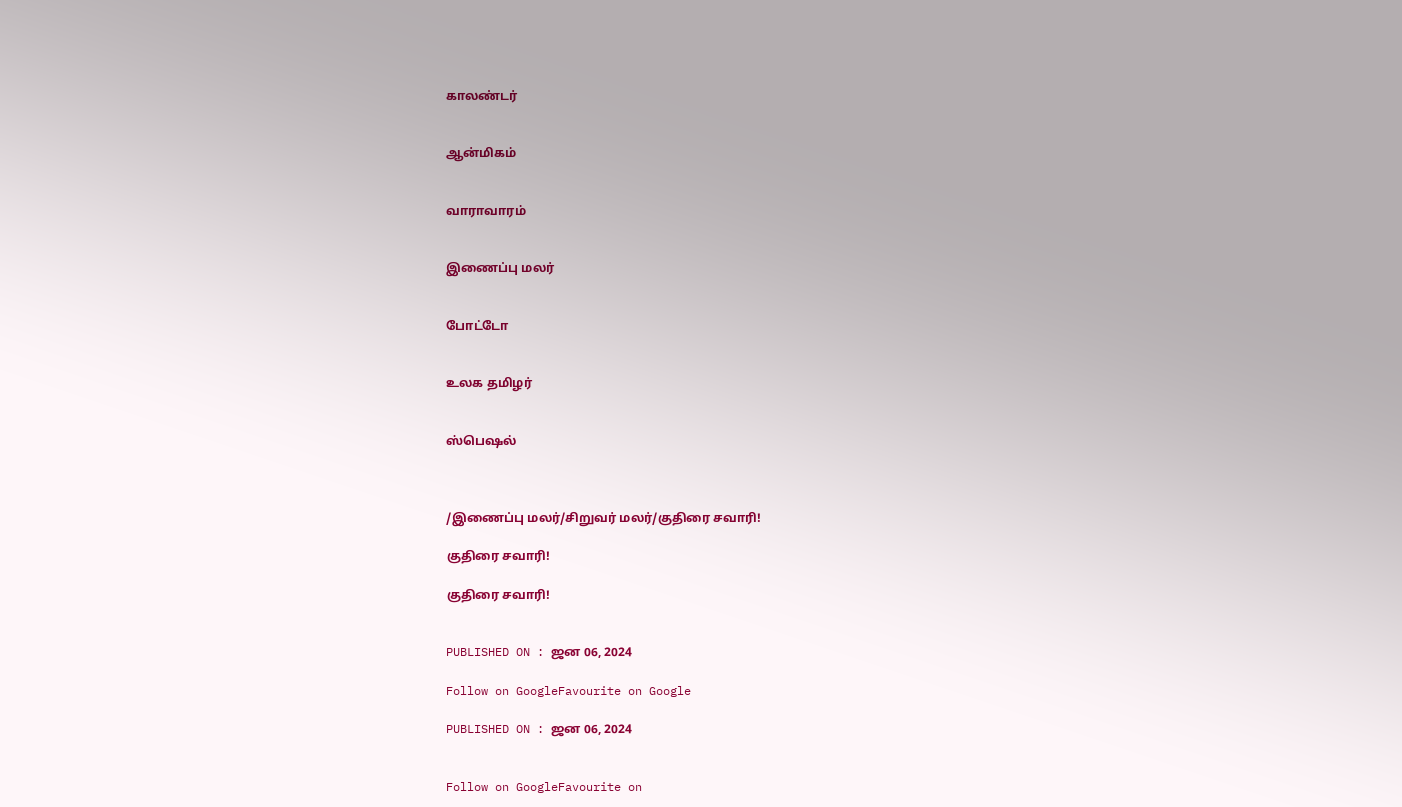காலண்டர்


ஆன்மிகம்


வாராவாரம்


இணைப்பு மலர்


போட்டோ


உலக தமிழர்


ஸ்பெஷல்



/இணைப்பு மலர்/சிறுவர் மலர்/குதிரை சவாரி!

குதிரை சவாரி!

குதிரை சவாரி!


PUBLISHED ON : ஜன 06, 2024

Follow on GoogleFavourite on Google

PUBLISHED ON : ஜன 06, 2024


Follow on GoogleFavourite on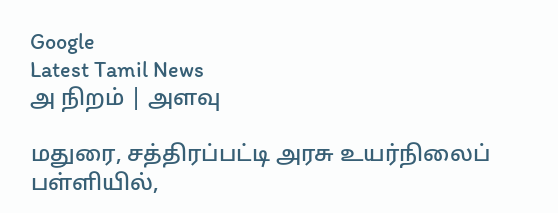Google
Latest Tamil News
அ நிறம் | அளவு

மதுரை, சத்திரப்பட்டி அரசு உயர்நிலைப் பள்ளியில்,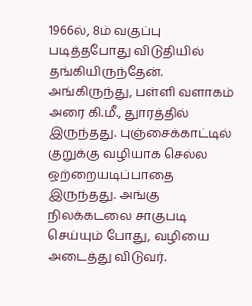1966ல், 8ம் வகுப்பு படித்தபோது விடுதியில் தங்கியிருந்தேன். அங்கிருந்து, பள்ளி வளாகம் அரை கி.மீ., துாரத்தில் இருந்தது. புஞ்சைக்காட்டில் குறுக்கு வழியாக செல்ல ஒற்றையடிப்பாதை இருந்தது. அங்கு நிலக்கடலை சாகுபடி செய்யும் போது, வழியை அடைத்து விடுவர்.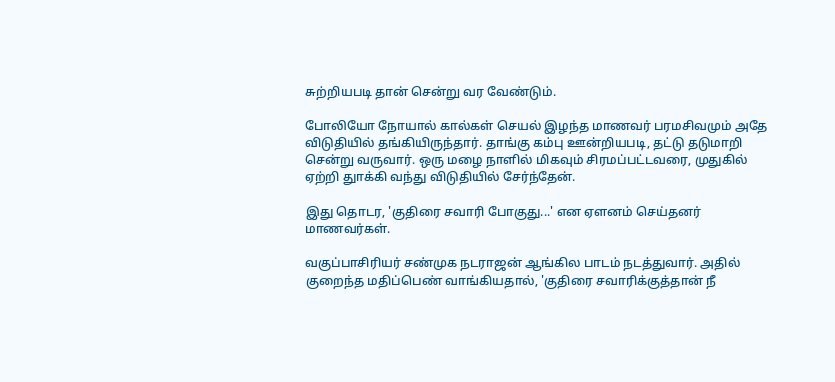சுற்றியபடி தான் சென்று வர வேண்டும்.

போலியோ நோயால் கால்கள் செயல் இழந்த மாணவர் பரமசிவமும் அதே விடுதியில் தங்கியிருந்தார். தாங்கு கம்பு ஊன்றியபடி, தட்டு தடுமாறி சென்று வருவார். ஒரு மழை நாளில் மிகவும் சிரமப்பட்டவரை, முதுகில் ஏற்றி துாக்கி வந்து விடுதியில் சேர்ந்தேன்.

இது தொடர, 'குதிரை சவாரி போகுது...' என ஏளனம் செய்தனர் மாணவர்கள்.

வகுப்பாசிரியர் சண்முக நடராஜன் ஆங்கில பாடம் நடத்துவார். அதில் குறைந்த மதிப்பெண் வாங்கியதால், 'குதிரை சவாரிக்குத்தான் நீ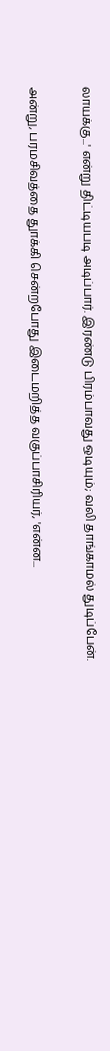லாயக்கு...' என்று திட்டியபடி அடிப்பார். இரண்டு பிரம்பாவது ஒடியும்; வலி தாங்காமல் துடிப்பேன்.

அன்று, பரமசிவத்தை துாக்கி சென்றபோது இடைமறித்த வகுப்பாசிரியர், 'என்ன...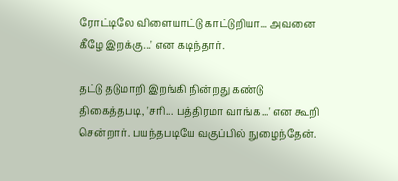ரோட்டிலே விளையாட்டு காட்டுறியா... அவனை கீழே இறக்கு...' என கடிந்தார்.

தட்டு தடுமாறி இறங்கி நின்றது கண்டு திகைத்தபடி, 'சரி... பத்திரமா வாங்க...' என கூறி சென்றார். பயந்தபடியே வகுப்பில் நுழைந்தேன்.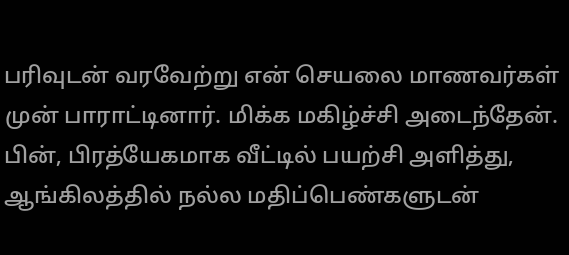பரிவுடன் வரவேற்று என் செயலை மாணவர்கள் முன் பாராட்டினார். மிக்க மகிழ்ச்சி அடைந்தேன். பின், பிரத்யேகமாக வீட்டில் பயற்சி அளித்து, ஆங்கிலத்தில் நல்ல மதிப்பெண்களுடன்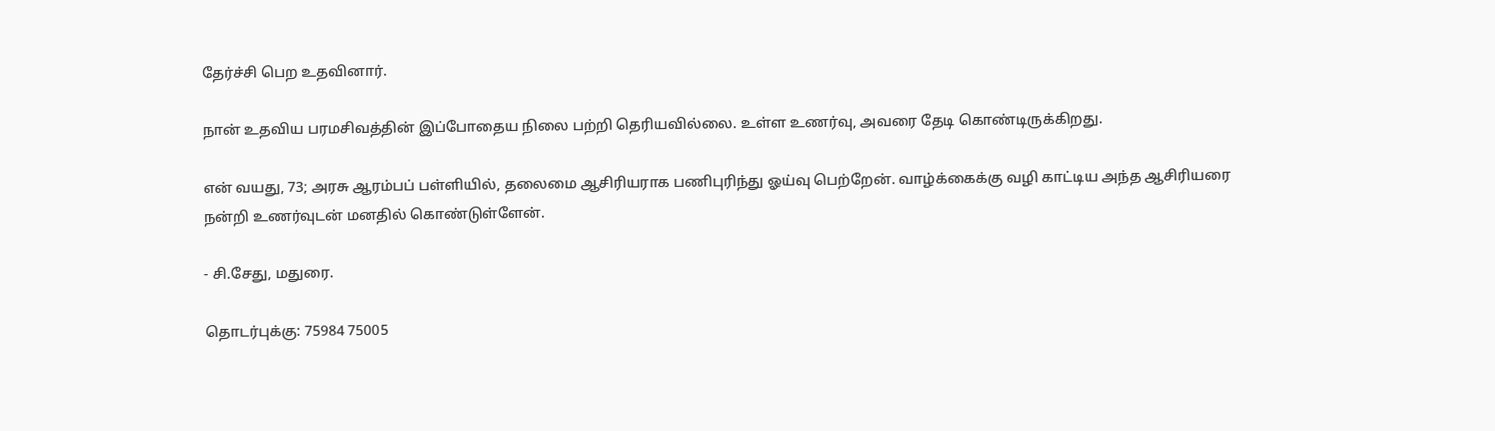தேர்ச்சி பெற உதவினார்.

நான் உதவிய பரமசிவத்தின் இப்போதைய நிலை பற்றி தெரியவில்லை. உள்ள உணர்வு, அவரை தேடி கொண்டிருக்கிறது.

என் வயது, 73; அரசு ஆரம்பப் பள்ளியில், தலைமை ஆசிரியராக பணிபுரிந்து ஓய்வு பெற்றேன். வாழ்க்கைக்கு வழி காட்டிய அந்த ஆசிரியரை நன்றி உணர்வுடன் மனதில் கொண்டுள்ளேன்.

- சி.சேது, மதுரை.

தொடர்புக்கு: 75984 75005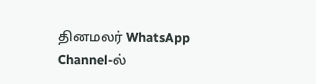தினமலர் WhatsApp Channel-ல்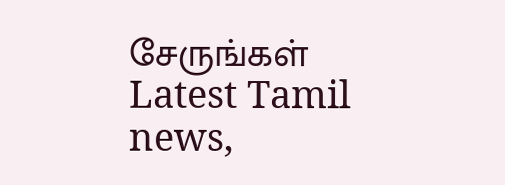சேருங்கள்
Latest Tamil news,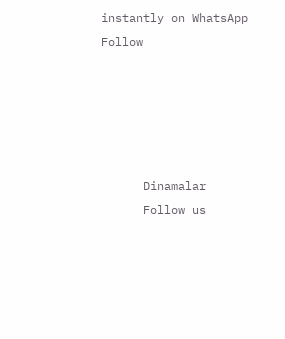instantly on WhatsApp
Follow





      Dinamalar
      Follow us